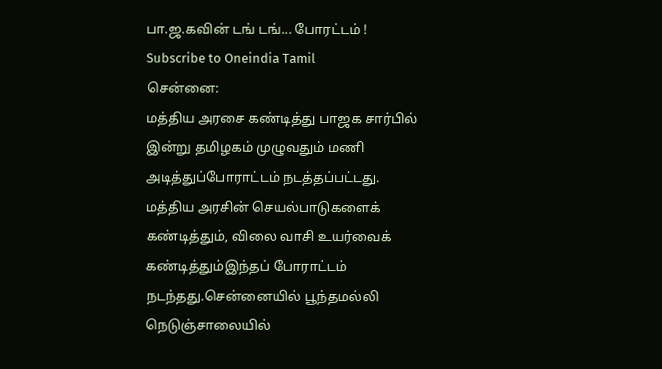பா.ஜ.கவின் டங் டங்... போரட்டம் !
Subscribe to Oneindia Tamil
சென்னை:
மத்திய அரசை கண்டித்து பாஜக சார்பில் இன்று தமிழகம் முழுவதும் மணி அடித்துப்போராட்டம் நடத்தப்பட்டது.
மத்திய அரசின் செயல்பாடுகளைக் கண்டித்தும், விலை வாசி உயர்வைக் கண்டித்தும்இந்தப் போராட்டம் நடந்தது.சென்னையில் பூந்தமல்லி நெடுஞ்சாலையில்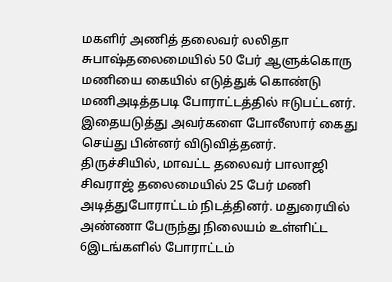மகளிர் அணித் தலைவர் லலிதா சுபாஷ்தலைமையில் 50 பேர் ஆளுக்கொரு மணியை கையில் எடுத்துக் கொண்டு மணிஅடித்தபடி போராட்டத்தில் ஈடுபட்டனர்.
இதையடுத்து அவர்களை போலீஸார் கைது செய்து பின்னர் விடுவித்தனர்.
திருச்சியில், மாவட்ட தலைவர் பாலாஜி சிவராஜ் தலைமையில் 25 பேர் மணி அடித்துபோராட்டம் நிடத்தினர். மதுரையில் அண்ணா பேருந்து நிலையம் உள்ளிட்ட 6இடங்களில் போராட்டம்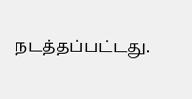நடத்தப்பட்டது.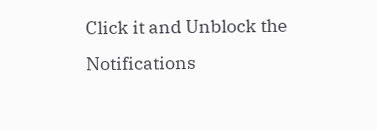Click it and Unblock the Notifications